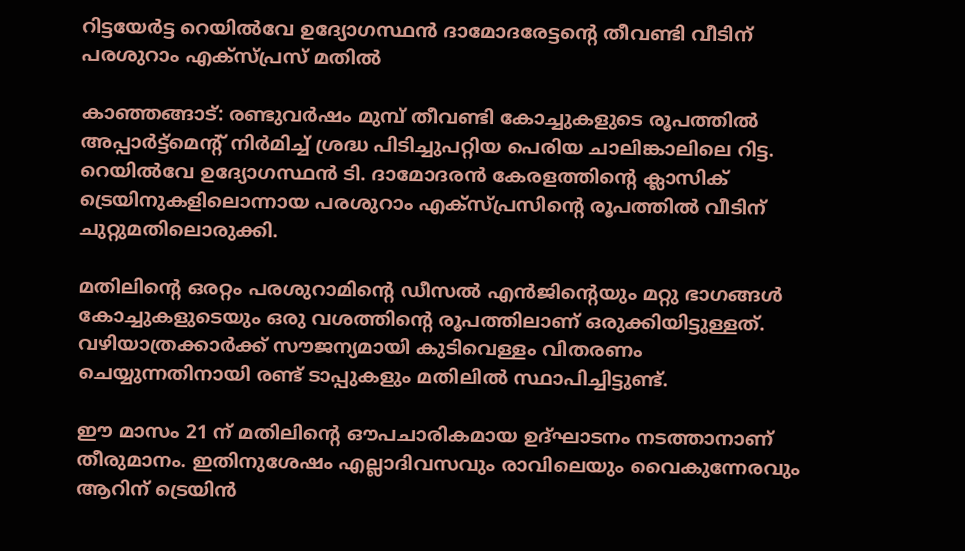റിട്ടയേർട്ട റെയിൽവേ ഉദ്യോഗസ്ഥൻ ദാമോദരേട്ടന്‍റെ തീവണ്ടി വീടിന് പരശുറാം എക്സ്പ്രസ് മതിൽ

കാഞ്ഞങ്ങാട്: രണ്ടുവർഷം മുമ്പ് തീവണ്ടി കോച്ചുകളുടെ രൂപത്തിൽ അപ്പാർട്ട്മെന്‍റ് നിർമിച്ച് ശ്രദ്ധ പിടിച്ചുപറ്റിയ പെരിയ ചാലിങ്കാലിലെ റിട്ട. റെയിൽവേ ഉദ്യോഗസ്ഥൻ ടി. ദാമോദരൻ കേരളത്തിന്‍റെ ക്ലാസിക് ട്രെയിനുകളിലൊന്നായ പരശുറാം എക്സ്പ്രസിന്‍റെ രൂപത്തിൽ വീടിന് ചുറ്റുമതിലൊരുക്കി.

മതിലിന്‍റെ ഒരറ്റം പരശുറാമിന്‍റെ ഡീസൽ എൻജിന്‍റെയും മറ്റു ഭാഗങ്ങൾ കോച്ചുകളുടെയും ഒരു വശത്തിന്‍റെ രൂപത്തിലാണ് ഒരുക്കിയിട്ടുള്ളത്. വഴിയാത്രക്കാർക്ക് സൗജന്യമായി കുടിവെള്ളം വിതരണം ചെയ്യുന്നതിനായി രണ്ട് ടാപ്പുകളും മതിലിൽ സ്ഥാപിച്ചിട്ടുണ്ട്.

ഈ മാസം 21 ന് മതിലിന്‍റെ ഔപചാരികമായ ഉദ്ഘാടനം നടത്താനാണ് തീരുമാനം. ഇതിനുശേഷം എല്ലാദിവസവും രാവിലെയും വൈകുന്നേരവും ആറിന് ട്രെയിൻ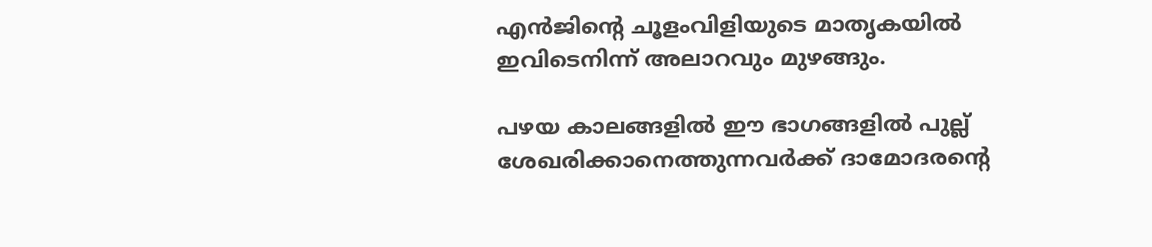എൻജിന്‍റെ ചൂളംവിളിയുടെ മാതൃകയിൽ ഇവിടെനിന്ന് അലാറവും മുഴങ്ങും.

പഴയ കാലങ്ങളിൽ ഈ ഭാഗങ്ങളിൽ പുല്ല് ശേഖരിക്കാനെത്തുന്നവർക്ക് ദാമോദരന്‍റെ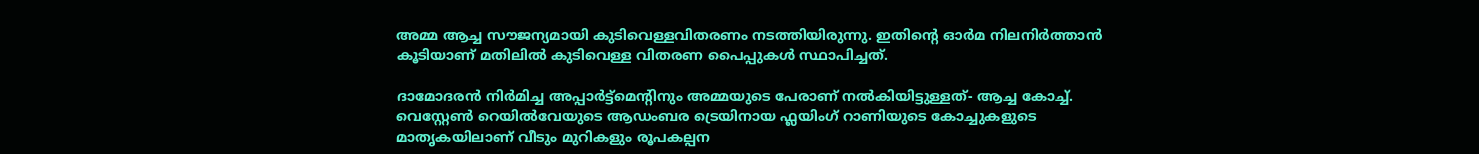അമ്മ ആച്ച സൗജന്യമായി കുടിവെള്ളവിതരണം നടത്തിയിരുന്നു. ഇതിന്‍റെ ഓർമ നിലനിർത്താൻ കൂടിയാണ് മതിലിൽ കുടിവെള്ള വിതരണ പൈപ്പുകൾ സ്ഥാപിച്ചത്.

ദാമോദരൻ നിർമിച്ച അപ്പാർട്ട്മെന്‍റിനും അമ്മയുടെ പേരാണ് നൽകിയിട്ടുള്ളത്- ആച്ച കോച്ച്. വെസ്റ്റേൺ റെയിൽവേയുടെ ആഡംബര ട്രെയിനായ ഫ്ലയിംഗ് റാണിയുടെ കോച്ചുകളുടെ മാതൃകയിലാണ് വീടും മുറികളും രൂപകല്പന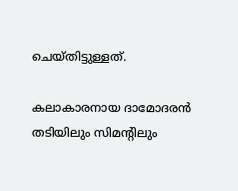ചെയ്തിട്ടുള്ളത്.

കലാകാരനായ ദാമോദരൻ തടിയിലും സിമന്‍റിലും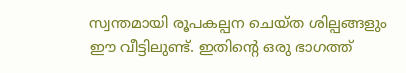സ്വന്തമായി രൂപകല്പന ചെയ്ത ശില്പങ്ങളും ഈ വീട്ടിലുണ്ട്. ഇതിന്‍റെ ഒരു ഭാഗത്ത്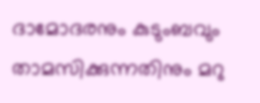ദാമോദരനും കുടുംബവും താമസിക്കുന്നതിനും മറു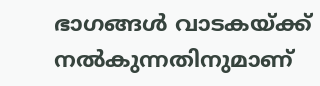ഭാഗങ്ങൾ വാടകയ്ക്ക് നൽകുന്നതിനുമാണ്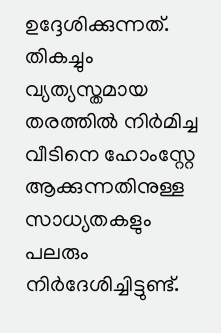ഉദ്ദേശിക്കുന്നത്. തികച്ചും വ്യത്യസ്തമായ തരത്തിൽ നിർമിച്ച വീടിനെ ഹോംസ്റ്റേ ആക്കുന്നതിനുള്ള സാധ്യതകളും പലരും നിർദേശിച്ചിട്ടുണ്ട്.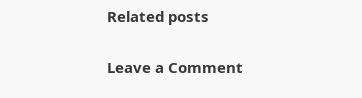Related posts

Leave a Comment